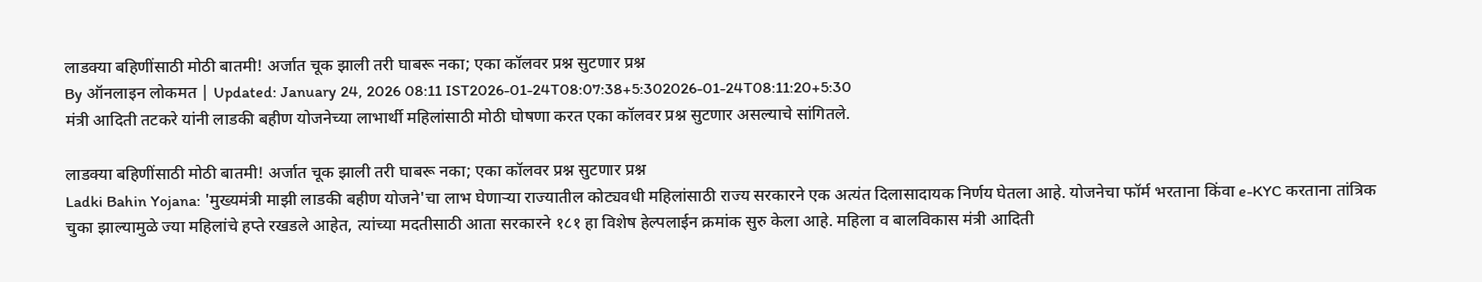लाडक्या बहिणींसाठी मोठी बातमी! अर्जात चूक झाली तरी घाबरू नका; एका कॉलवर प्रश्न सुटणार प्रश्न
By ऑनलाइन लोकमत | Updated: January 24, 2026 08:11 IST2026-01-24T08:07:38+5:302026-01-24T08:11:20+5:30
मंत्री आदिती तटकरे यांनी लाडकी बहीण योजनेच्या लाभार्थी महिलांसाठी मोठी घोषणा करत एका कॉलवर प्रश्न सुटणार असल्याचे सांगितले.

लाडक्या बहिणींसाठी मोठी बातमी! अर्जात चूक झाली तरी घाबरू नका; एका कॉलवर प्रश्न सुटणार प्रश्न
Ladki Bahin Yojana: 'मुख्यमंत्री माझी लाडकी बहीण योजने'चा लाभ घेणाऱ्या राज्यातील कोट्यवधी महिलांसाठी राज्य सरकारने एक अत्यंत दिलासादायक निर्णय घेतला आहे. योजनेचा फॉर्म भरताना किंवा e-KYC करताना तांत्रिक चुका झाल्यामुळे ज्या महिलांचे हप्ते रखडले आहेत, त्यांच्या मदतीसाठी आता सरकारने १८१ हा विशेष हेल्पलाईन क्रमांक सुरु केला आहे. महिला व बालविकास मंत्री आदिती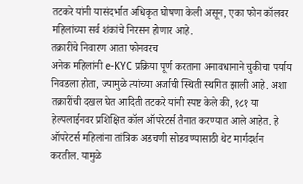तटकरे यांनी यासंदर्भात अधिकृत घोषणा केली असून, एका फोन कॉलवर महिलांच्या सर्व शंकांचे निरसन होणार आहे.
तक्रारींचे निवारण आता फोनवरच
अनेक महिलांनी e-KYC प्रक्रिया पूर्ण करताना अनावधानाने चुकीचा पर्याय निवडला होता, ज्यामुळे त्यांच्या अर्जाची स्थिती स्थगित झाली आहे. अशा तक्रारींची दखल घेत आदिती तटकरे यांनी स्पष्ट केले की, १८१ या हेल्पलाईनवर प्रशिक्षित कॉल ऑपरेटर्स तैनात करण्यात आले आहेत. हे ऑपरेटर्स महिलांना तांत्रिक अडचणी सोडवण्यासाठी थेट मार्गदर्शन करतील. यामुळे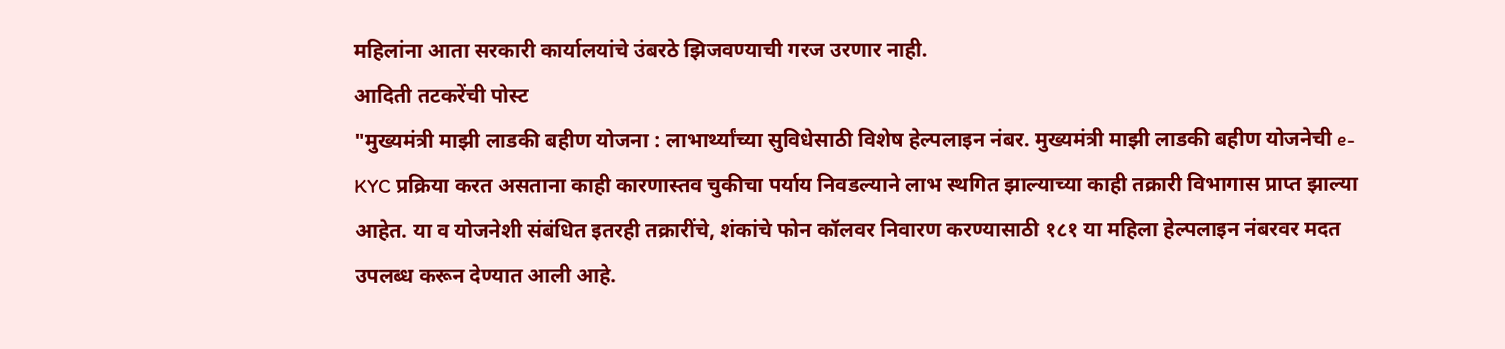महिलांना आता सरकारी कार्यालयांचे उंबरठे झिजवण्याची गरज उरणार नाही.
आदिती तटकरेंची पोस्ट
"मुख्यमंत्री माझी लाडकी बहीण योजना : लाभार्थ्यांच्या सुविधेसाठी विशेष हेल्पलाइन नंबर. मुख्यमंत्री माझी लाडकी बहीण योजनेची e-KYC प्रक्रिया करत असताना काही कारणास्तव चुकीचा पर्याय निवडल्याने लाभ स्थगित झाल्याच्या काही तक्रारी विभागास प्राप्त झाल्या आहेत. या व योजनेशी संबंधित इतरही तक्रारींचे, शंकांचे फोन कॉलवर निवारण करण्यासाठी १८१ या महिला हेल्पलाइन नंबरवर मदत उपलब्ध करून देण्यात आली आहे.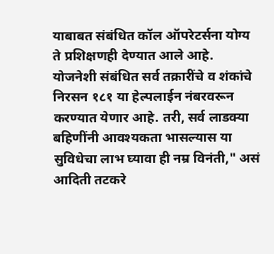याबाबत संबंधित कॉल ऑपरेटर्सना योग्य ते प्रशिक्षणही देण्यात आले आहे. योजनेशी संबंधित सर्व तक्रारींचे व शंकांचे निरसन १८१ या हेल्पलाईन नंबरवरून करण्यात येणार आहे. तरी, सर्व लाडक्या बहिणींनी आवश्यकता भासल्यास या सुविधेचा लाभ घ्यावा ही नम्र विनंती," असं आदिती तटकरे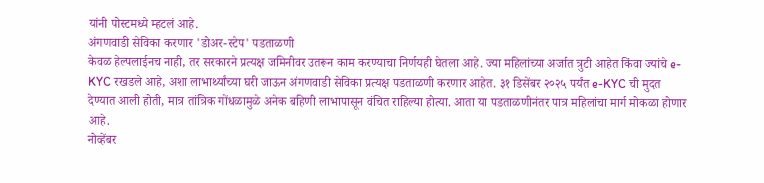यांनी पोस्टमध्ये म्हटलं आहे.
अंगणवाडी सेविका करणार 'डोअर-स्टेप' पडताळणी
केवळ हेल्पलाईनच नाही, तर सरकारने प्रत्यक्ष जमिनीवर उतरून काम करण्याचा निर्णयही घेतला आहे. ज्या महिलांच्या अर्जात त्रुटी आहेत किंवा ज्यांचे e-KYC रखडले आहे, अशा लाभार्थ्यांच्या घरी जाऊन अंगणवाडी सेविका प्रत्यक्ष पडताळणी करणार आहेत. ३१ डिसेंबर २०२५ पर्यंत e-KYC ची मुदत देण्यात आली होती, मात्र तांत्रिक गोंधळामुळे अनेक बहिणी लाभापासून वंचित राहिल्या होत्या. आता या पडताळणीनंतर पात्र महिलांचा मार्ग मोकळा होणार आहे.
नोव्हेंबर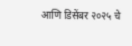आणि डिसेंबर २०२५ चे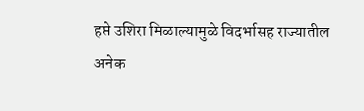हप्ते उशिरा मिळाल्यामुळे विदर्भासह राज्यातील अनेक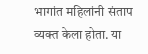भागांत महिलांनी संताप व्यक्त केला होता. या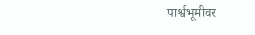पार्श्वभूमीवर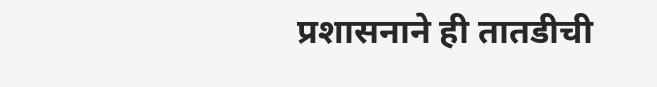प्रशासनाने ही तातडीची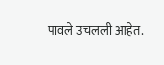पावले उचलली आहेत.